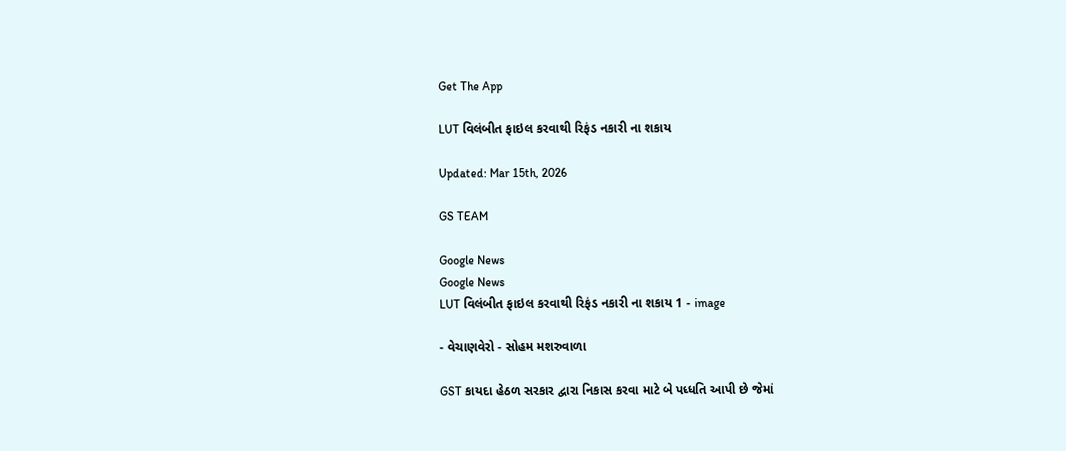Get The App

LUT વિલંબીત ફાઇલ કરવાથી રિફંડ નકારી ના શકાય

Updated: Mar 15th, 2026

GS TEAM

Google News
Google News
LUT વિલંબીત ફાઇલ કરવાથી રિફંડ નકારી ના શકાય 1 - image

- વેચાણવેરો - સોહમ મશરુવાળા

GST કાયદા હેઠળ સરકાર દ્વારા નિકાસ કરવા માટે બે પધ્ધતિ આપી છે જેમાં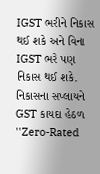IGST ભરીને નિકાસ થઈ શકે અને વિના IGST ભરે પણ નિકાસ થઈ શકે. નિકાસના સપ્લાયને GST કાયદા હેઠળ ''Zero-Rated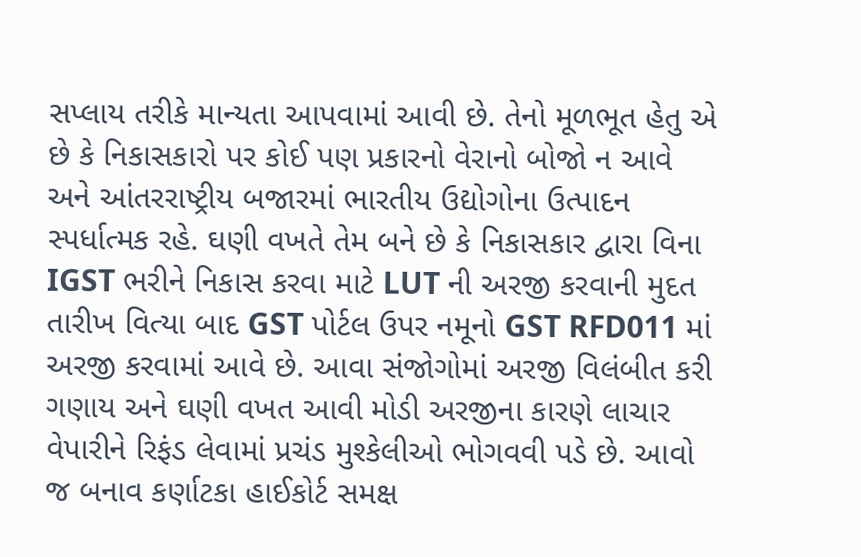સપ્લાય તરીકે માન્યતા આપવામાં આવી છે. તેનો મૂળભૂત હેતુ એ છે કે નિકાસકારો પર કોઈ પણ પ્રકારનો વેરાનો બોજો ન આવે અને આંતરરાષ્ટ્રીય બજારમાં ભારતીય ઉદ્યોગોના ઉત્પાદન સ્પર્ધાત્મક રહે. ઘણી વખતે તેમ બને છે કે નિકાસકાર દ્વારા વિના IGST ભરીને નિકાસ કરવા માટે LUT ની અરજી કરવાની મુદત તારીખ વિત્યા બાદ GST પોર્ટલ ઉપર નમૂનો GST RFD011 માં અરજી કરવામાં આવે છે. આવા સંજોગોમાં અરજી વિલંબીત કરી ગણાય અને ઘણી વખત આવી મોડી અરજીના કારણે લાચાર વેપારીને રિફંડ લેવામાં પ્રચંડ મુશ્કેલીઓ ભોગવવી પડે છે. આવો જ બનાવ કર્ણાટકા હાઈકોર્ટ સમક્ષ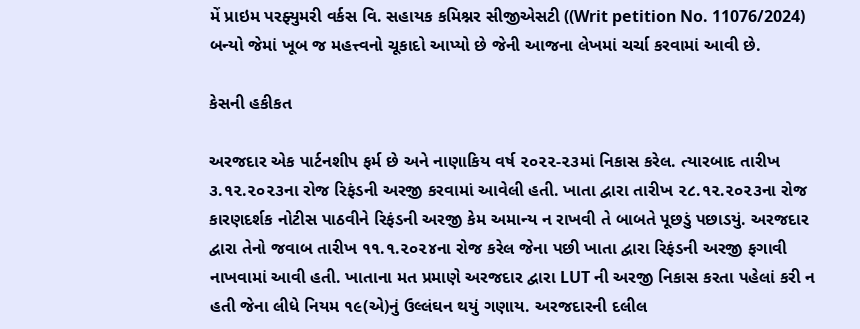મેં પ્રાઇમ પરફ્યુમરી વર્કસ વિ. સહાયક કમિશ્નર સીજીએસટી ((Writ petition No. 11076/2024) બન્યો જેમાં ખૂબ જ મહત્ત્વનો ચૂકાદો આપ્યો છે જેની આજના લેખમાં ચર્ચા કરવામાં આવી છે.

કેસની હકીકત

અરજદાર એક પાર્ટનશીપ ફર્મ છે અને નાણાકિય વર્ષ ૨૦૨૨-૨૩માં નિકાસ કરેલ. ત્યારબાદ તારીખ ૩.૧૨.૨૦૨૩ના રોજ રિફંડની અરજી કરવામાં આવેલી હતી. ખાતા દ્વારા તારીખ ૨૮.૧૨.૨૦૨૩ના રોજ કારણદર્શક નોટીસ પાઠવીને રિફંડની અરજી કેમ અમાન્ય ન રાખવી તે બાબતે પૂછડું પછાડયું. અરજદાર દ્વારા તેનો જવાબ તારીખ ૧૧.૧.૨૦૨૪ના રોજ કરેલ જેના પછી ખાતા દ્વારા રિફંડની અરજી ફગાવી નાખવામાં આવી હતી. ખાતાના મત પ્રમાણે અરજદાર દ્વારા LUT ની અરજી નિકાસ કરતા પહેલાં કરી ન હતી જેના લીધે નિયમ ૧૯(એ)નું ઉલ્લંઘન થયું ગણાય. અરજદારની દલીલ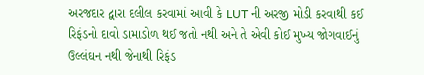અરજદાર દ્વારા દલીલ કરવામાં આવી કે LUT ની અરજી મોડી કરવાથી કઈ રિફંડનો દાવો ડામાડોળ થઈ જતો નથી અને તે એવી કોઈ મુખ્ય જોગવાઈનું ઉલ્લંઘન નથી જેનાથી રિફંડ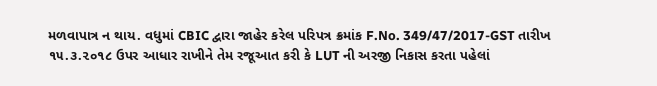મળવાપાત્ર ન થાય. વધુમાં CBIC દ્વારા જાહેર કરેલ પરિપત્ર ક્રમાંક F.No. 349/47/2017-GST તારીખ ૧૫.૩.૨૦૧૮ ઉપર આધાર રાખીને તેમ રજૂઆત કરી કે LUT ની અરજી નિકાસ કરતા પહેલાં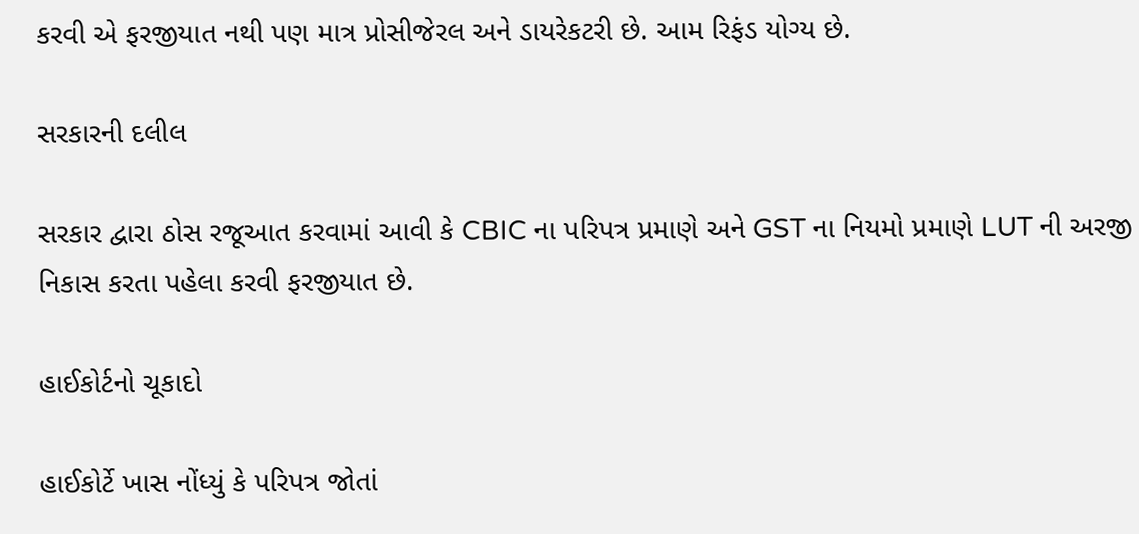કરવી એ ફરજીયાત નથી પણ માત્ર પ્રોસીજેરલ અને ડાયરેકટરી છે. આમ રિફંડ યોગ્ય છે.

સરકારની દલીલ

સરકાર દ્વારા ઠોસ રજૂઆત કરવામાં આવી કે CBIC ના પરિપત્ર પ્રમાણે અને GST ના નિયમો પ્રમાણે LUT ની અરજી નિકાસ કરતા પહેલા કરવી ફરજીયાત છે.

હાઈકોર્ટનો ચૂકાદો

હાઈકોર્ટે ખાસ નોંધ્યું કે પરિપત્ર જોતાં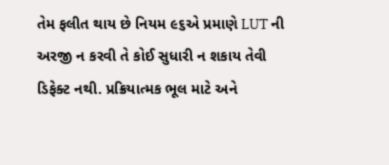તેમ ફલીત થાય છે નિયમ ૯૬એ પ્રમાણે LUT ની અરજી ન કરવી તે કોઈ સુધારી ન શકાય તેવી ડિફેક્ટ નથી. પ્રક્રિયાત્મક ભૂલ માટે અને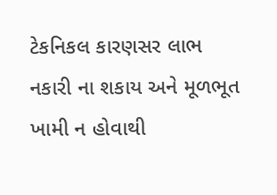ટેકનિકલ કારણસર લાભ નકારી ના શકાય અને મૂળભૂત ખામી ન હોવાથી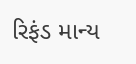રિફંડ માન્ય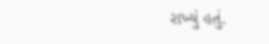રાખ્યું હતું.